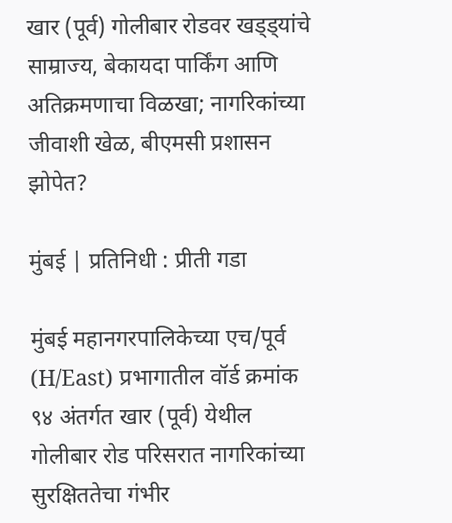खार (पूर्व) गोलीबार रोडवर खड्ड्यांचे साम्राज्य, बेकायदा पार्किंग आणि अतिक्रमणाचा विळखा; नागरिकांच्या जीवाशी खेळ, बीएमसी प्रशासन झोपेत?

मुंबई | प्रतिनिधी : प्रीती गडा

मुंबई महानगरपालिकेच्या एच/पूर्व (H/East) प्रभागातील वॉर्ड क्रमांक ९४ अंतर्गत खार (पूर्व) येथील गोलीबार रोड परिसरात नागरिकांच्या सुरक्षिततेचा गंभीर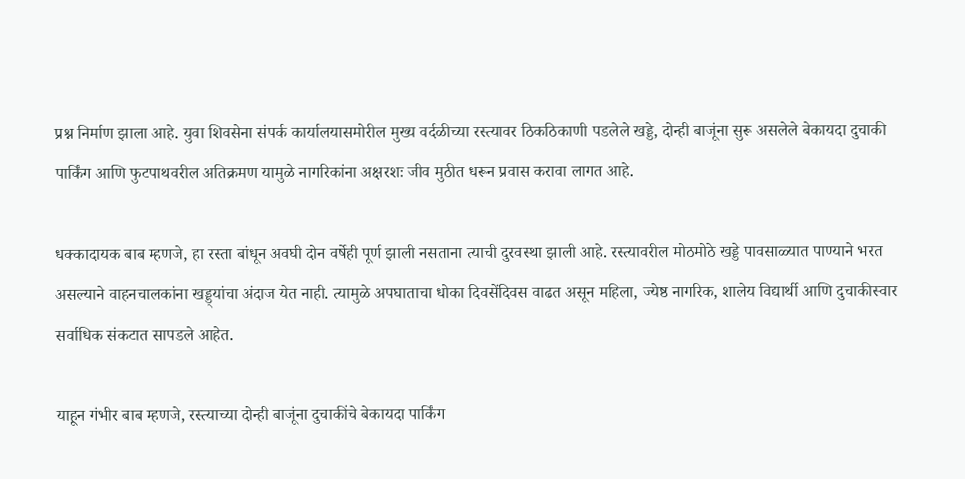प्रश्न निर्माण झाला आहे. युवा शिवसेना संपर्क कार्यालयासमोरील मुख्य वर्दळीच्या रस्त्यावर ठिकठिकाणी पडलेले खड्डे, दोन्ही बाजूंना सुरू असलेले बेकायदा दुचाकी पार्किंग आणि फुटपाथवरील अतिक्रमण यामुळे नागरिकांना अक्षरशः जीव मुठीत धरून प्रवास करावा लागत आहे.

धक्कादायक बाब म्हणजे, हा रस्ता बांधून अवघी दोन वर्षेही पूर्ण झाली नसताना त्याची दुरवस्था झाली आहे. रस्त्यावरील मोठमोठे खड्डे पावसाळ्यात पाण्याने भरत असल्याने वाहनचालकांना खड्ड्यांचा अंदाज येत नाही. त्यामुळे अपघाताचा धोका दिवसेंदिवस वाढत असून महिला, ज्येष्ठ नागरिक, शालेय विद्यार्थी आणि दुचाकीस्वार सर्वाधिक संकटात सापडले आहेत.

याहून गंभीर बाब म्हणजे, रस्त्याच्या दोन्ही बाजूंना दुचाकींचे बेकायदा पार्किंग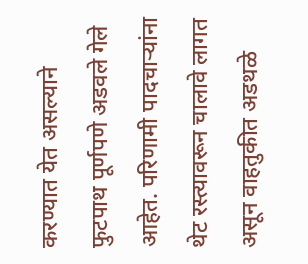करण्यात येत असल्याने फुटपाथ पूर्णपणे अडवले गेले आहेत. परिणामी पादचाऱ्यांना थेट रस्त्यावरून चालावे लागत असून वाहतुकीत अडथळे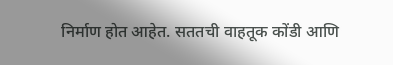निर्माण होत आहेत. सततची वाहतूक कोंडी आणि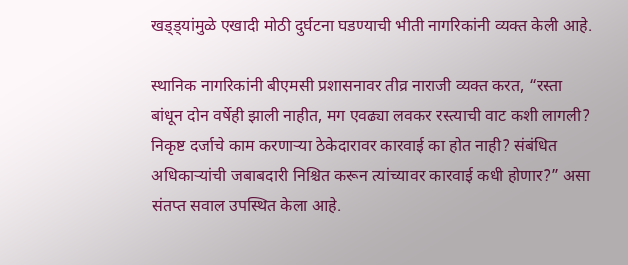खड्ड्यांमुळे एखादी मोठी दुर्घटना घडण्याची भीती नागरिकांनी व्यक्त केली आहे.

स्थानिक नागरिकांनी बीएमसी प्रशासनावर तीव्र नाराजी व्यक्त करत, “रस्ता बांधून दोन वर्षेही झाली नाहीत, मग एवढ्या लवकर रस्त्याची वाट कशी लागली? निकृष्ट दर्जाचे काम करणाऱ्या ठेकेदारावर कारवाई का होत नाही? संबंधित अधिकाऱ्यांची जबाबदारी निश्चित करून त्यांच्यावर कारवाई कधी होणार?” असा संतप्त सवाल उपस्थित केला आहे.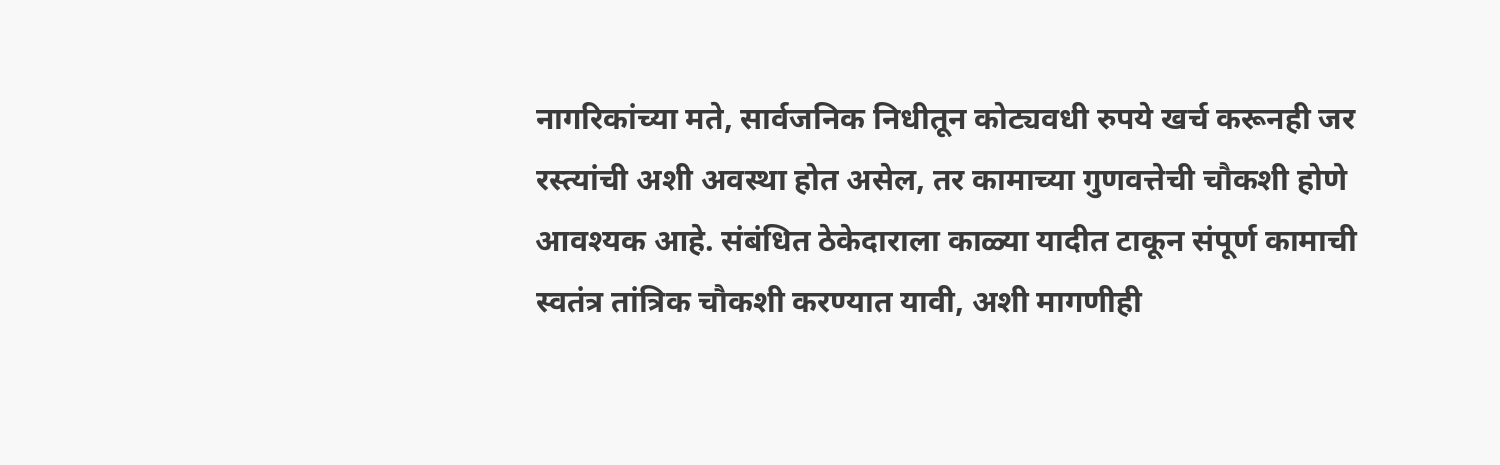नागरिकांच्या मते, सार्वजनिक निधीतून कोट्यवधी रुपये खर्च करूनही जर रस्त्यांची अशी अवस्था होत असेल, तर कामाच्या गुणवत्तेची चौकशी होणे आवश्यक आहे. संबंधित ठेकेदाराला काळ्या यादीत टाकून संपूर्ण कामाची स्वतंत्र तांत्रिक चौकशी करण्यात यावी, अशी मागणीही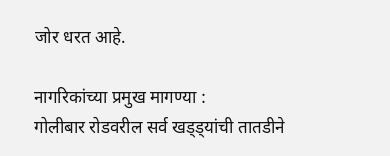जोर धरत आहे.

नागरिकांच्या प्रमुख मागण्या :
गोलीबार रोडवरील सर्व खड्ड्यांची तातडीने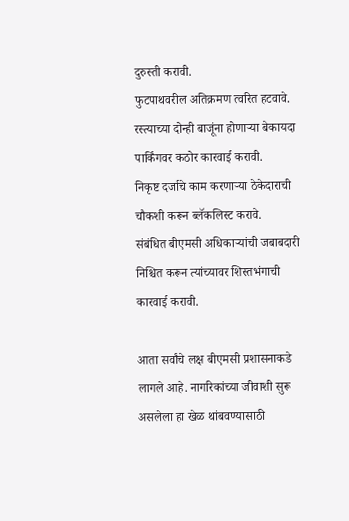दुरुस्ती करावी.
फुटपाथवरील अतिक्रमण त्वरित हटवावे.
रस्त्याच्या दोन्ही बाजूंना होणाऱ्या बेकायदा पार्किंगवर कठोर कारवाई करावी.
निकृष्ट दर्जाचे काम करणाऱ्या ठेकेदाराची चौकशी करून ब्लॅकलिस्ट करावे.
संबंधित बीएमसी अधिकाऱ्यांची जबाबदारी निश्चित करून त्यांच्यावर शिस्तभंगाची कारवाई करावी.

आता सर्वांचे लक्ष बीएमसी प्रशासनाकडे लागले आहे. नागरिकांच्या जीवाशी सुरू असलेला हा खेळ थांबवण्यासाठी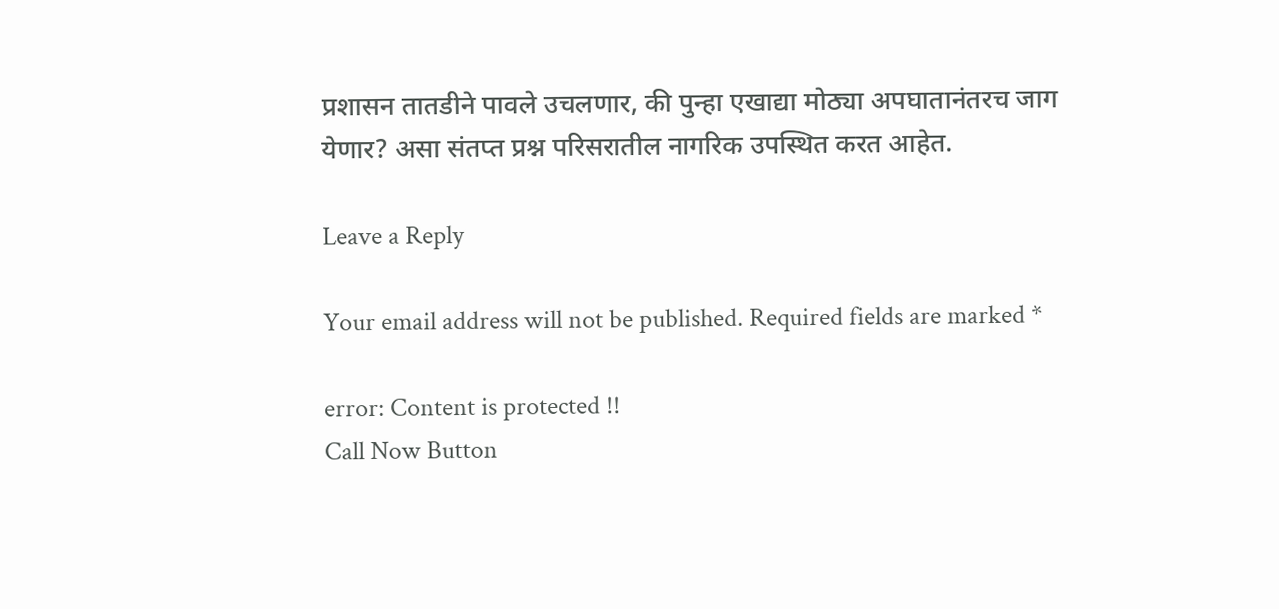प्रशासन तातडीने पावले उचलणार, की पुन्हा एखाद्या मोठ्या अपघातानंतरच जाग येणार? असा संतप्त प्रश्न परिसरातील नागरिक उपस्थित करत आहेत.

Leave a Reply

Your email address will not be published. Required fields are marked *

error: Content is protected !!
Call Now Button